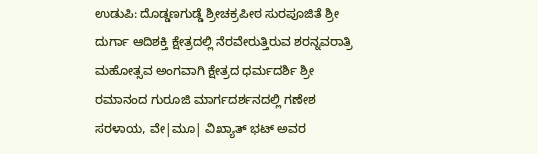ಉಡುಪಿ: ದೊಡ್ಡಣಗುಡ್ಡೆ ಶ್ರೀಚಕ್ರಪೀಠ ಸುರಪೂಜಿತೆ ಶ್ರೀ ದುರ್ಗಾ ಆದಿಶಕ್ತಿ ಕ್ಷೇತ್ರದಲ್ಲಿ ನೆರವೇರುತ್ತಿರುವ ಶರನ್ನವರಾತ್ರಿ ಮಹೋತ್ಸವ ಅಂಗವಾಗಿ ಕ್ಷೇತ್ರದ ಧರ್ಮದರ್ಶಿ ಶ್ರೀ ರಮಾನಂದ ಗುರೂಜಿ ಮಾರ್ಗದರ್ಶನದಲ್ಲಿ ಗಣೇಶ ಸರಳಾಯ, ವೇ|ಮೂ| ವಿಖ್ಯಾತ್ ಭಟ್ ಅವರ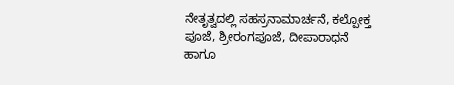ನೇತೃತ್ವದಲ್ಲಿ ಸಹಸ್ರನಾಮಾರ್ಚನೆ, ಕಲ್ಪೋಕ್ತ ಪೂಜೆ, ಶ್ರೀರಂಗಪೂಜೆ, ದೀಪಾರಾಧನೆ ಹಾಗೂ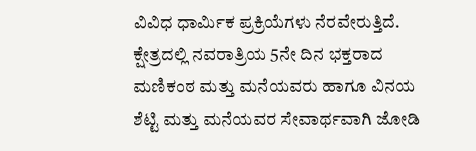ವಿವಿಧ ಧಾರ್ಮಿಕ ಪ್ರಕ್ರಿಯೆಗಳು ನೆರವೇರುತ್ತಿದೆ.
ಕ್ಷೇತ್ರದಲ್ಲಿ ನವರಾತ್ರಿಯ 5ನೇ ದಿನ ಭಕ್ತರಾದ ಮಣಿಕಂಠ ಮತ್ತು ಮನೆಯವರು ಹಾಗೂ ವಿನಯ ಶೆಟ್ಟಿ ಮತ್ತು ಮನೆಯವರ ಸೇವಾರ್ಥವಾಗಿ ಜೋಡಿ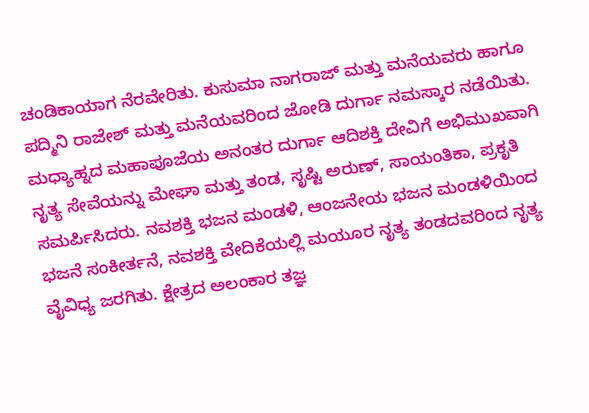ಚಂಡಿಕಾಯಾಗ ನೆರವೇರಿತು. ಕುಸುಮಾ ನಾಗರಾಜ್ ಮತ್ತು ಮನೆಯವರು ಹಾಗೂ ಪದ್ಮಿನಿ ರಾಜೇಶ್ ಮತ್ತು ಮನೆಯವರಿಂದ ಜೋಡಿ ದುರ್ಗಾ ನಮಸ್ಕಾರ ನಡೆಯಿತು. ಮಧ್ಯಾಹ್ನದ ಮಹಾಪೂಜೆಯ ಅನಂತರ ದುರ್ಗಾ ಆದಿಶಕ್ತಿ ದೇವಿಗೆ ಅಭಿಮುಖವಾಗಿ ನೃತ್ಯ ಸೇವೆಯನ್ನು ಮೇಘಾ ಮತ್ತು ತಂಡ, ಸೃಷ್ಟಿ ಅರುಣ್, ಸಾಯಂತಿಕಾ, ಪ್ರಕೃತಿ ಸಮರ್ಪಿಸಿದರು. ನವಶಕ್ತಿ ಭಜನ ಮಂಡಳಿ, ಆಂಜನೇಯ ಭಜನ ಮಂಡಳಿಯಿಂದ ಭಜನೆ ಸಂಕೀರ್ತನೆ, ನವಶಕ್ತಿ ವೇದಿಕೆಯಲ್ಲಿ ಮಯೂರ ನೃತ್ಯ ತಂಡದವರಿಂದ ನೃತ್ಯ ವೈವಿಧ್ಯ ಜರಗಿತು. ಕ್ಷೇತ್ರದ ಅಲಂಕಾರ ತಜ್ಞ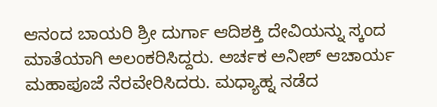ಆನಂದ ಬಾಯರಿ ಶ್ರೀ ದುರ್ಗಾ ಆದಿಶಕ್ತಿ ದೇವಿಯನ್ನು ಸ್ಕಂದ ಮಾತೆಯಾಗಿ ಅಲಂಕರಿಸಿದ್ದರು. ಅರ್ಚಕ ಅನೀಶ್ ಆಚಾರ್ಯ ಮಹಾಪೂಜೆ ನೆರವೇರಿಸಿದರು. ಮಧ್ಯಾಹ್ನ ನಡೆದ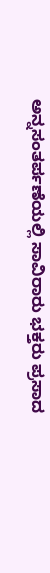ಅನ್ನಸಂತರ್ಪಣೆಯಲ್ಲಿ ಸಾವಿರಾರು ಭಕ್ತರು ಪ್ರಸಾದ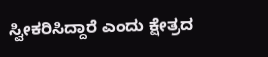ಸ್ವೀಕರಿಸಿದ್ದಾರೆ ಎಂದು ಕ್ಷೇತ್ರದ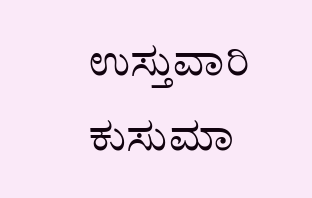ಉಸ್ತುವಾರಿ ಕುಸುಮಾ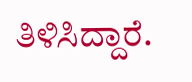ತಿಳಿಸಿದ್ದಾರೆ.